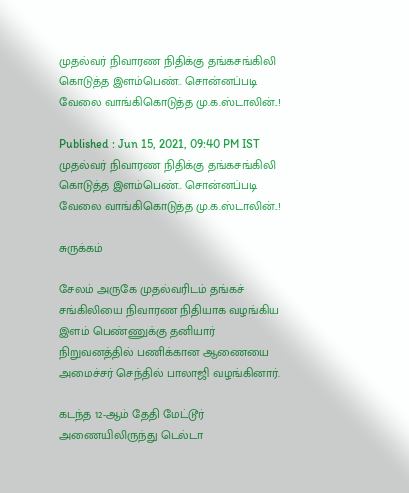முதல்வர் நிவாரண நிதிக்கு தங்கசங்கிலி கொடுத்த இளம்பெண்.. சொன்னப்படி வேலை வாங்கிகொடுத்த மு.க.ஸ்டாலின்..!

Published : Jun 15, 2021, 09:40 PM IST
முதல்வர் நிவாரண நிதிக்கு தங்கசங்கிலி கொடுத்த இளம்பெண்.. சொன்னப்படி வேலை வாங்கிகொடுத்த மு.க.ஸ்டாலின்..!

சுருக்கம்

சேலம் அருகே முதல்வரிடம் தங்கச் சங்கிலியை நிவாரண நிதியாக வழங்கிய இளம் பெண்ணுக்கு தனியார் நிறுவனத்தில் பணிக்கான ஆணையை அமைச்சர் செந்தில் பாலாஜி வழங்கினார்.

கடந்த 12-ஆம் தேதி மேட்டூர் அணையிலிருந்து டெல்டா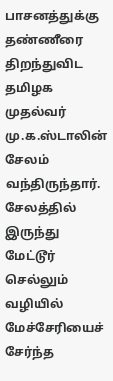பாசனத்துக்கு தண்ணீரை திறந்துவிட தமிழக முதல்வர் மு.க.ஸ்டாலின் சேலம் வந்திருந்தார். சேலத்தில் இருந்து மேட்டூர் செல்லும் வழியில் மேச்சேரியைச் சேர்ந்த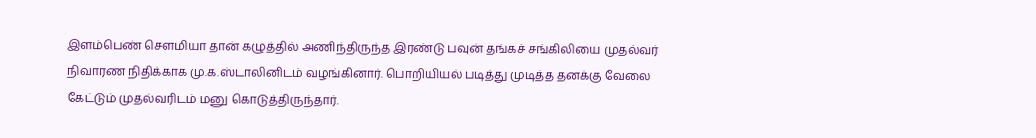இளம்பெண் செளமியா தான் கழுத்தில் அணிந்திருந்த இரண்டு பவுன் தங்கச் சங்கிலியை முதல்வர் நிவாரண நிதிக்காக மு.க.ஸ்டாலினிடம் வழங்கினார். பொறியியல் படித்து முடித்த தனக்கு வேலை கேட்டும் முதல்வரிடம் மனு கொடுத்திருந்தார்.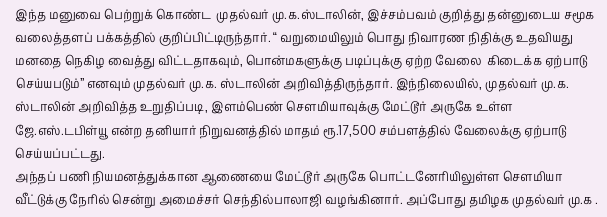இந்த மனுவை பெற்றுக் கொண்ட  முதல்வர் மு.க.ஸ்டாலின், இச்சம்பவம் குறித்து தன்னுடைய சமூக வலைத்தளப் பக்கத்தில் குறிப்பிட்டிருந்தார். “ வறுமையிலும் பொது நிவாரண நிதிக்கு உதவியது மனதை நெகிழ வைத்து விட்டதாகவும், பொன்மகளுக்கு படிப்புக்கு ஏற்ற வேலை  கிடைக்க ஏற்பாடு செய்யபடும்” எனவும் முதல்வர் மு.க. ஸ்டாலின் அறிவித்திருந்தார். இந்நிலையில், முதல்வர் மு.க. ஸ்டாலின் அறிவித்த உறுதிப்படி, இளம்பெண் செளமியாவுக்கு மேட்டூர் அருகே உள்ள ஜே.எஸ்.டபிள்யூ என்ற தனியார் நிறுவனத்தில் மாதம் ரூ.17,500 சம்பளத்தில் வேலைக்கு ஏற்பாடு செய்யப்பட்டது.
அந்தப் பணி நியமனத்துக்கான ஆணையை மேட்டூர் அருகே பொட்டனேரியிலுள்ள சௌமியா வீட்டுக்கு நேரில் சென்று அமைச்சர் செந்தில்பாலாஜி வழங்கினார். அப்போது தமிழக முதல்வர் மு.க .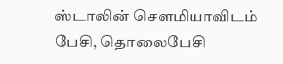ஸ்டாலின் செளமியாவிடம் பேசி, தொலைபேசி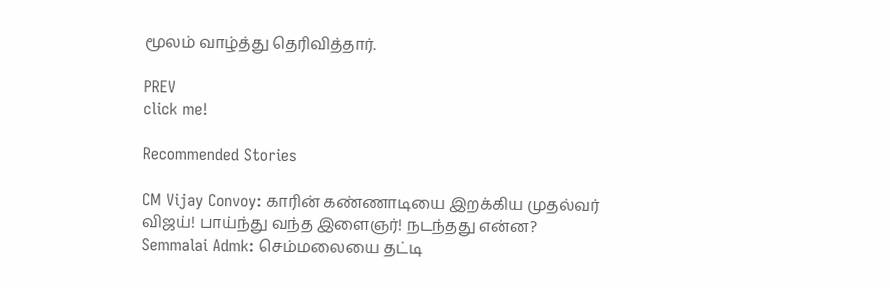மூலம் வாழ்த்து தெரிவித்தார்.

PREV
click me!

Recommended Stories

CM Vijay Convoy: காரின் கண்ணாடியை இறக்கிய முதல்வர் விஜய்! பாய்ந்து வந்த இளைஞர்! நடந்தது என்ன?
Semmalai Admk: செம்மலையை தட்டி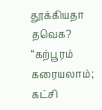தூக்கியதா தவெக? “கற்பூரம் கரையலாம்; கட்சி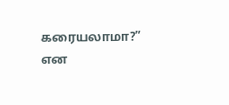கரையலாமா?” என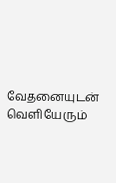வேதனையுடன் வெளியேரும்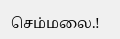செம்மலை.!